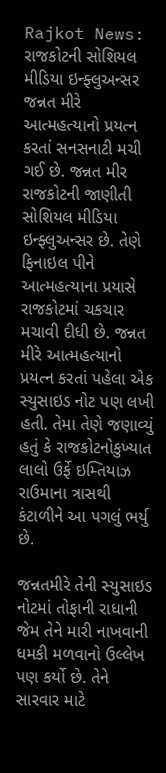Rajkot News: રાજકોટની સોશિયલ મીડિયા ઇન્ફ્લુઅન્સર જન્નત મીરે આત્મહત્યાનો પ્રયત્ન કરતાં સનસનાટી મચી ગઈ છે. જન્નત મીર રાજકોટની જાણીતી સોશિયલ મીડિયા ઇન્ફ્લુઅન્સર છે. તેણે ફિનાઇલ પીને આત્મહત્યાના પ્રયાસે રાજકોટમાં ચકચાર મચાવી દીધી છે. જન્નત મીરે આત્મહત્યાનો પ્રયત્ન કરતાં પહેલા એક સ્યુસાઇડ નોટ પણ લખી હતી. તેમા તેણે જણાવ્યું હતું કે રાજકોટનોકુખ્યાત લાલો ઉર્ફે ઇમ્તિયાઝ રાઉમાના ત્રાસથી કંટાળીને આ પગલું ભર્યુ છે.

જન્નતમીરે તેની સ્યુસાઇડ નોટમાં તોફાની રાધાની જેમ તેને મારી નાખવાની ધમકી મળવાનો ઉલ્લેખ પણ કર્યો છે. તેને સારવાર માટે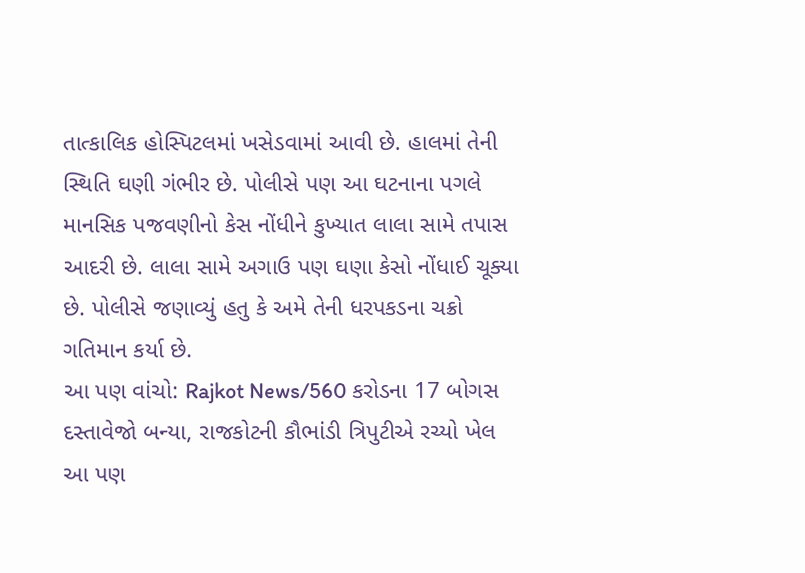તાત્કાલિક હોસ્પિટલમાં ખસેડવામાં આવી છે. હાલમાં તેની સ્થિતિ ઘણી ગંભીર છે. પોલીસે પણ આ ઘટનાના પગલે માનસિક પજવણીનો કેસ નોંધીને કુખ્યાત લાલા સામે તપાસ આદરી છે. લાલા સામે અગાઉ પણ ઘણા કેસો નોંધાઈ ચૂક્યા છે. પોલીસે જણાવ્યું હતુ કે અમે તેની ધરપકડના ચક્રો ગતિમાન કર્યા છે.
આ પણ વાંચો: Rajkot News/560 કરોડના 17 બોગસ દસ્તાવેજો બન્યા, રાજકોટની કૌભાંડી ત્રિપુટીએ રચ્યો ખેલ
આ પણ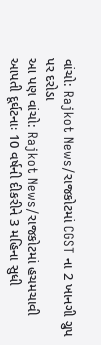વાંચો: Rajkot News/રાજકોટમાં CGST ના 2 ખાનગી ગ્રુપ પર દરોડા
આ પણ વાંચો: Rajkot News/રાજકોટમાં હચમચાવી આપતી દૂર્ઘટનાઃ 10 વર્ષની દીકરીને 3 મહિના સુધી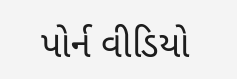પોર્ન વીડિયો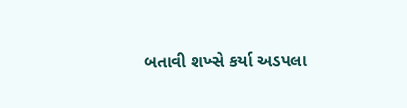બતાવી શખ્સે કર્યા અડપલા